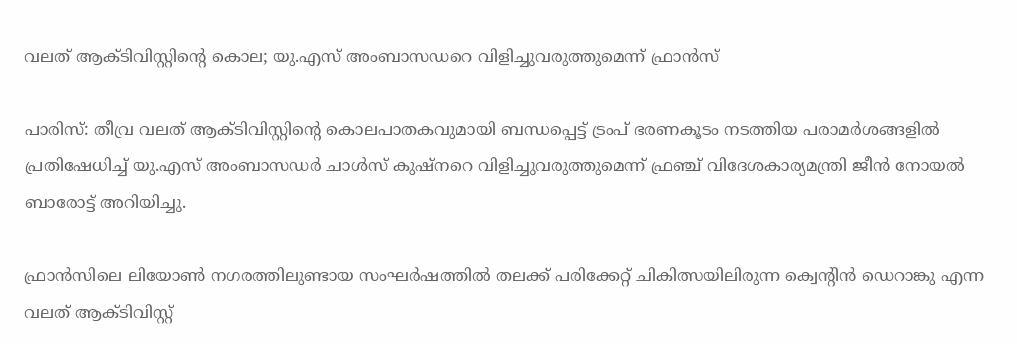വലത് ആക്ടിവിസ്റ്റിന്‍റെ കൊല; യു.എസ് അംബാസഡറെ വിളിച്ചുവരുത്തുമെന്ന് ഫ്രാൻസ്

പാരിസ്: തീവ്ര വലത് ആക്ടിവിസ്റ്റിന്റെ കൊലപാതകവുമായി ബന്ധപ്പെട്ട് ട്രംപ് ഭരണകൂടം നടത്തിയ പരാമർശങ്ങളിൽ പ്രതിഷേധിച്ച് യു.എസ് അംബാസഡർ ചാൾസ് കുഷ്നറെ വിളിച്ചുവരുത്തുമെന്ന് ഫ്രഞ്ച് വിദേശകാര്യമന്ത്രി ജീൻ നോയൽ ബാരോട്ട് അറിയിച്ചു.

ഫ്രാൻസിലെ ലിയോൺ നഗരത്തിലുണ്ടായ സംഘർഷത്തിൽ തലക്ക് പരിക്കേറ്റ് ചികിത്സയിലിരുന്ന ക്വെന്റിൻ ഡെറാങ്കു എന്ന വലത് ആക്ടിവിസ്റ്റ്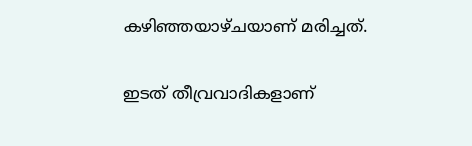കഴിഞ്ഞയാഴ്ചയാണ് മരിച്ചത്.

ഇടത് തീവ്രവാദികളാണ്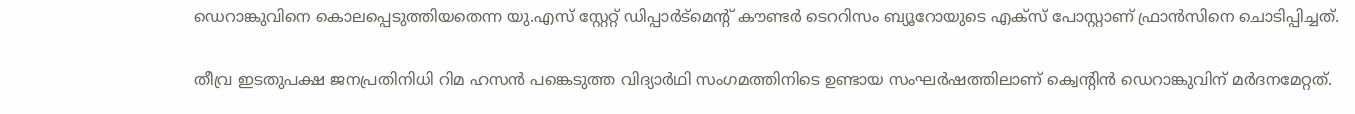ഡെറാങ്കുവിനെ കൊലപ്പെടുത്തിയതെന്ന യു.എസ് സ്റ്റേറ്റ് ഡിപ്പാർട്മെന്‍റ് കൗണ്ടർ ടെററിസം ബ്യൂറോയുടെ എക്സ് പോസ്റ്റാണ് ഫ്രാൻസിനെ ചൊടിപ്പിച്ചത്.

തീവ്ര ഇടതുപക്ഷ ജനപ്രതിനിധി റിമ ഹസൻ പങ്കെടുത്ത വിദ്യാർഥി സംഗമത്തിനിടെ ഉണ്ടായ സംഘർഷത്തിലാണ് ക്വെന്റിൻ ഡെറാങ്കുവിന് മർദനമേറ്റത്.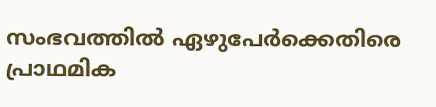സംഭവത്തിൽ ഏഴുപേർക്കെതിരെ പ്രാഥമിക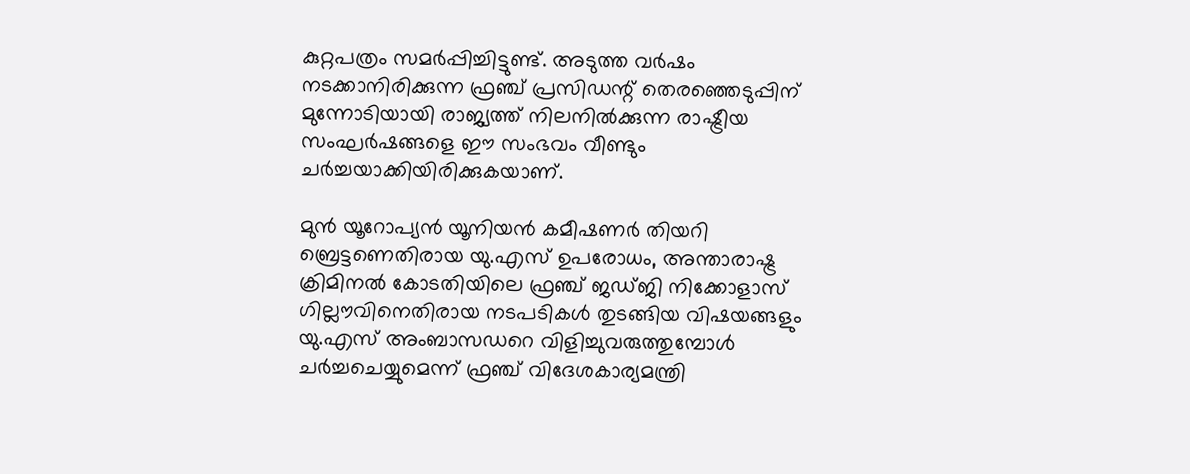കുറ്റപത്രം സമർപ്പിച്ചിട്ടുണ്ട്. അടുത്ത വർഷം നടക്കാനിരിക്കുന്ന ഫ്രഞ്ച് പ്രസിഡന്റ് തെരഞ്ഞെടുപ്പിന് മുന്നോടിയായി രാജ്യത്ത് നിലനിൽക്കുന്ന രാഷ്ട്രീയ സംഘർഷങ്ങളെ ഈ സംഭവം വീണ്ടും ചർച്ചയാക്കിയിരിക്കുകയാണ്.

മുൻ യൂറോപ്യൻ യൂനിയൻ കമീഷണർ തിയറി ബ്രെട്ടണെതിരായ യു.എസ് ഉപരോധം, അന്താരാഷ്ട്ര ക്രിമിനൽ കോടതിയിലെ ഫ്രഞ്ച് ജഡ്ജി നിക്കോളാസ് ഗില്ലൗവിനെതിരായ നടപടികൾ തുടങ്ങിയ വിഷയങ്ങളും യു.എസ് അംബാസഡറെ വിളിച്ചുവരുത്തുമ്പോൾ ചർച്ചചെയ്യുമെന്ന് ഫ്രഞ്ച് വിദേശകാര്യമന്ത്രി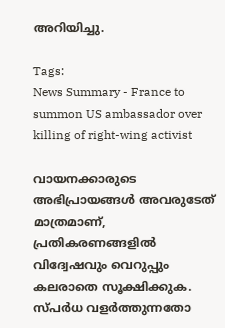അറിയിച്ചു.

Tags:
News Summary - France to summon US ambassador over killing of right-wing activist

വായനക്കാരുടെ അഭിപ്രായങ്ങള്‍ അവരുടേത് മാത്രമാണ്, പ്രതികരണങ്ങളിൽ വിദ്വേഷവും വെറുപ്പും കലരാതെ സൂക്ഷിക്കുക. സ്പർധ വളർത്തുന്നതോ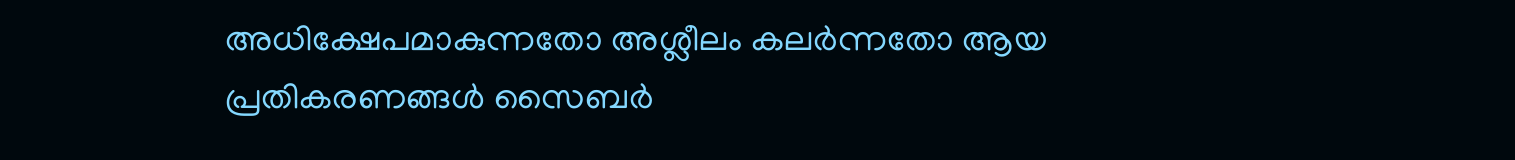അധിക്ഷേപമാകുന്നതോ അശ്ലീലം കലർന്നതോ ആയ പ്രതികരണങ്ങൾ സൈബർ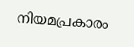നിയമപ്രകാരം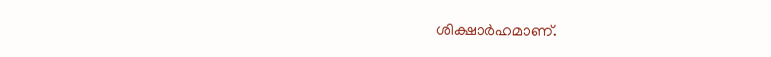ശിക്ഷാർഹമാണ്.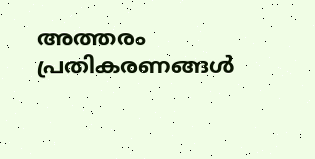അത്തരം പ്രതികരണങ്ങൾ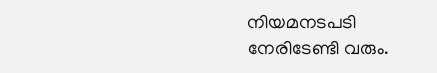നിയമനടപടി നേരിടേണ്ടി വരും.